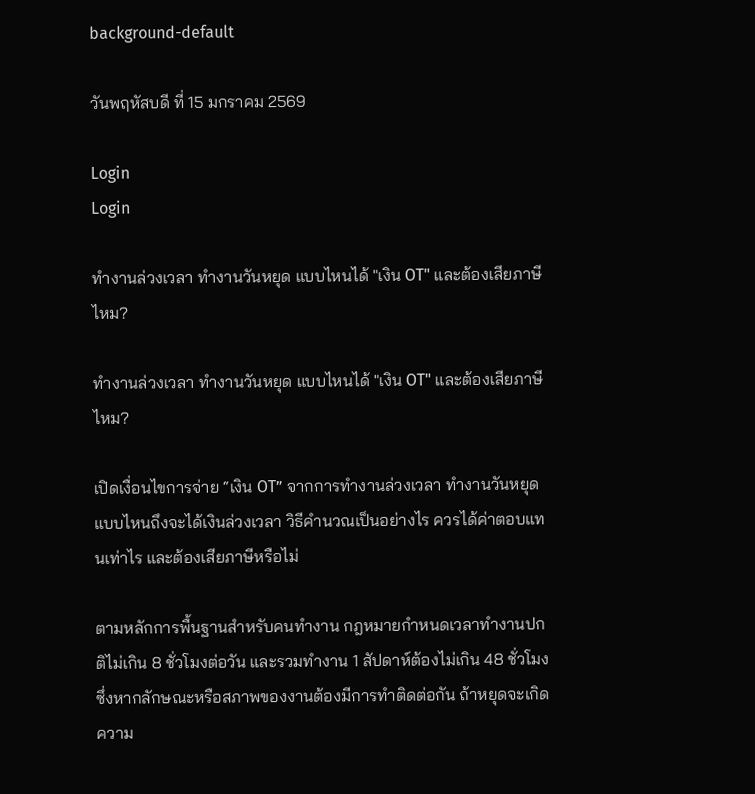background-default

วันพฤหัสบดี ที่ 15 มกราคม 2569

Login
Login

ทำงานล่วงเวลา ทำงานวันหยุด แบบไหนได้ "เงิน OT" และต้องเสียภาษีไหม?

ทำงานล่วงเวลา ทำงานวันหยุด แบบไหนได้ "เงิน OT" และต้องเสียภาษีไหม?

เปิดเงื่อนไขการจ่าย “เงิน OT” จากการทำงานล่วงเวลา ทำงานวันหยุด แบบไหนถึงจะได้เงินล่วงเวลา วิธีคำนวณเป็นอย่างไร ควรได้ค่าตอบแทนเท่าไร และต้องเสียภาษีหรือไม่

ตามหลักการพื้นฐานสำหรับคนทำงาน กฎหมายกำหนดเวลาทำงานปกติไม่เกิน 8 ชั่วโมงต่อวัน และรวมทำงาน 1 สัปดาห์ต้องไม่เกิน 48 ชั่วโมง ซึ่งหากลักษณะหรือสภาพของงานต้องมีการทำติดต่อกัน ถ้าหยุดจะเกิดความ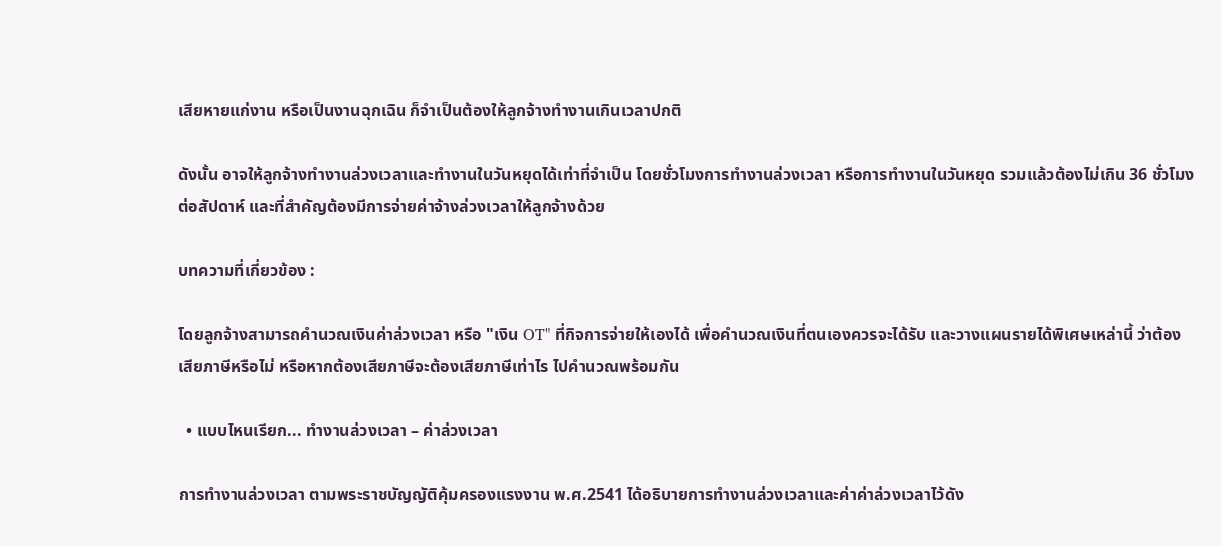เสียหายแก่งาน หรือเป็นงานฉุกเฉิน ก็จำเป็นต้องให้ลูกจ้างทำงานเกินเวลาปกติ

ดังนั้น อาจให้ลูกจ้างทำงานล่วงเวลาและทำงานในวันหยุดได้เท่าที่จำเป็น โดยชั่วโมงการทำงานล่วงเวลา หรือการทำงานในวันหยุด รวมแล้วต้องไม่เกิน 36 ชั่วโมงต่อสัปดาห์ และที่สำคัญต้องมีการจ่ายค่าจ้างล่วงเวลาให้ลูกจ้างด้วย

บทความที่เกี่ยวข้อง :

โดยลูกจ้างสามารถคำนวณเงินค่าล่วงเวลา หรือ "เงิน OT" ที่กิจการจ่ายให้เองได้ เพื่อคำนวณเงินที่ตนเองควรจะได้รับ และวางแผนรายได้พิเศษเหล่านี้ ว่าต้องเสียภาษีหรือไม่ หรือหากต้องเสียภาษีจะต้องเสียภาษีเท่าไร ไปคำนวณพร้อมกัน

  • แบบไหนเรียก... ทำงานล่วงเวลา – ค่าล่วงเวลา

การทำงานล่วงเวลา ตามพระราชบัญญัติคุ้มครองแรงงาน พ.ศ.2541 ได้อธิบายการทำงานล่วงเวลาและค่าค่าล่วงเวลาไว้ดัง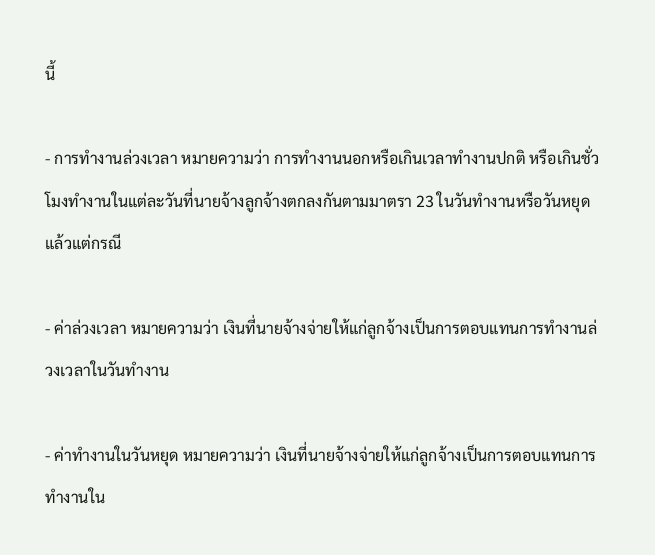นี้

- การทำงานล่วงเวลา หมายความว่า การทำงานนอกหรือเกินเวลาทำงานปกติ หรือเกินชั่วโมงทำงานในแต่ละวันที่นายจ้างลูกจ้างตกลงกันตามมาตรา 23 ในวันทำงานหรือวันหยุด แล้วแต่กรณี

- ค่าล่วงเวลา หมายความว่า เงินที่นายจ้างจ่ายให้แก่ลูกจ้างเป็นการตอบแทนการทำงานล่วงเวลาในวันทำงาน

- ค่าทำงานในวันหยุด หมายความว่า เงินที่นายจ้างจ่ายให้แก่ลูกจ้างเป็นการตอบแทนการทำงานใน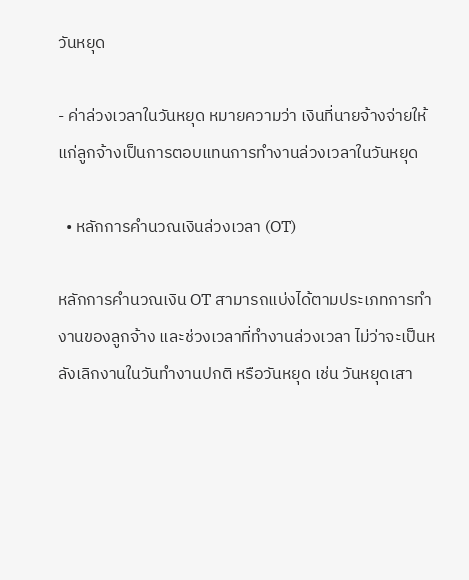วันหยุด

- ค่าล่วงเวลาในวันหยุด หมายความว่า เงินที่นายจ้างจ่ายให้แก่ลูกจ้างเป็นการตอบแทนการทำงานล่วงเวลาในวันหยุด

  • หลักการคำนวณเงินล่วงเวลา (OT)

หลักการคำนวณเงิน OT สามารถแบ่งได้ตามประเภทการทำงานของลูกจ้าง และช่วงเวลาที่ทำงานล่วงเวลา ไม่ว่าจะเป็นหลังเลิกงานในวันทำงานปกติ หรือวันหยุด เช่น วันหยุดเสา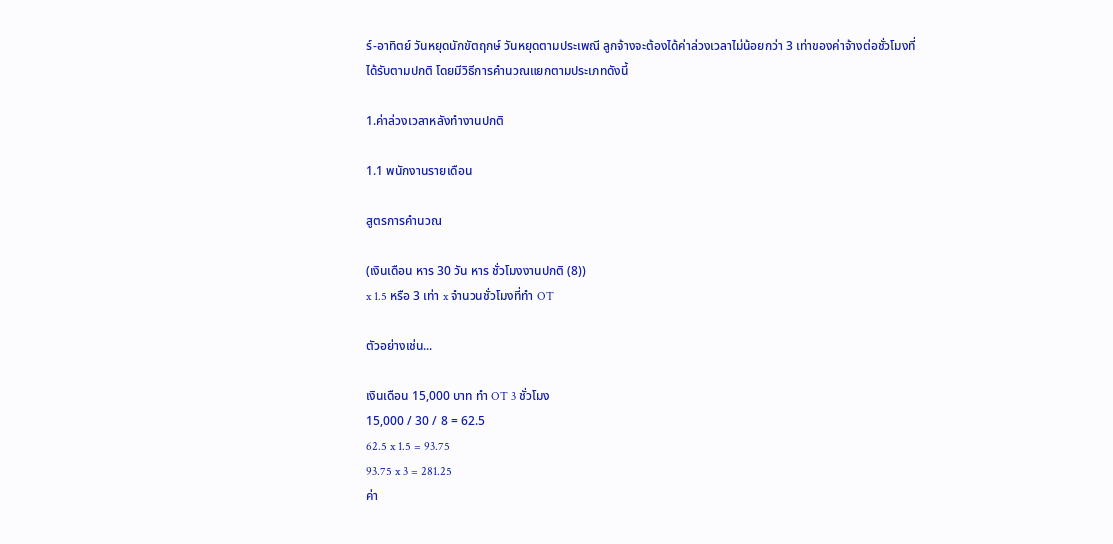ร์-อาทิตย์ วันหยุดนักขัตฤกษ์ วันหยุดตามประเพณี ลูกจ้างจะต้องได้ค่าล่วงเวลาไม่น้อยกว่า 3 เท่าของค่าจ้างต่อชั่วโมงที่ได้รับตามปกติ โดยมีวิธีการคำนวณแยกตามประเภทดังนี้

1.ค่าล่วงเวลาหลังทำงานปกติ

1.1 พนักงานรายเดือน

สูตรการคำนวณ

(เงินเดือน หาร 30 วัน หาร ชั่วโมงงานปกติ (8))
x 1.5 หรือ 3 เท่า x จำนวนชั่วโมงที่ทำ OT

ตัวอย่างเช่น...

เงินเดือน 15,000 บาท ทำ OT 3 ชั่วโมง
15,000 / 30 / 8 = 62.5
62.5 x 1.5 = 93.75
93.75 x 3 = 281.25
ค่า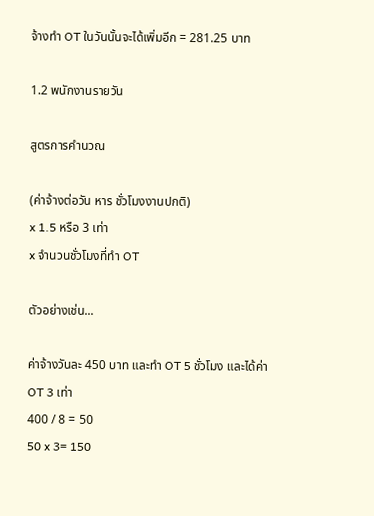จ้างทำ OT ในวันนั้นจะได้เพิ่มอีก = 281.25 บาท

1.2 พนักงานรายวัน

สูตรการคำนวณ

(ค่าจ้างต่อวัน หาร ชั่วโมงงานปกติ)
x 1.5 หรือ 3 เท่า
x จำนวนชั่วโมงที่ทำ OT

ตัวอย่างเช่น...

ค่าจ้างวันละ 450 บาท และทำ OT 5 ชั่วโมง และได้ค่า OT 3 เท่า
400 / 8 = 50
50 x 3= 150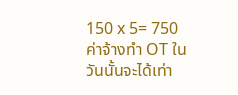150 x 5= 750
ค่าจ้างทำ OT ในวันนั้นจะได้เท่า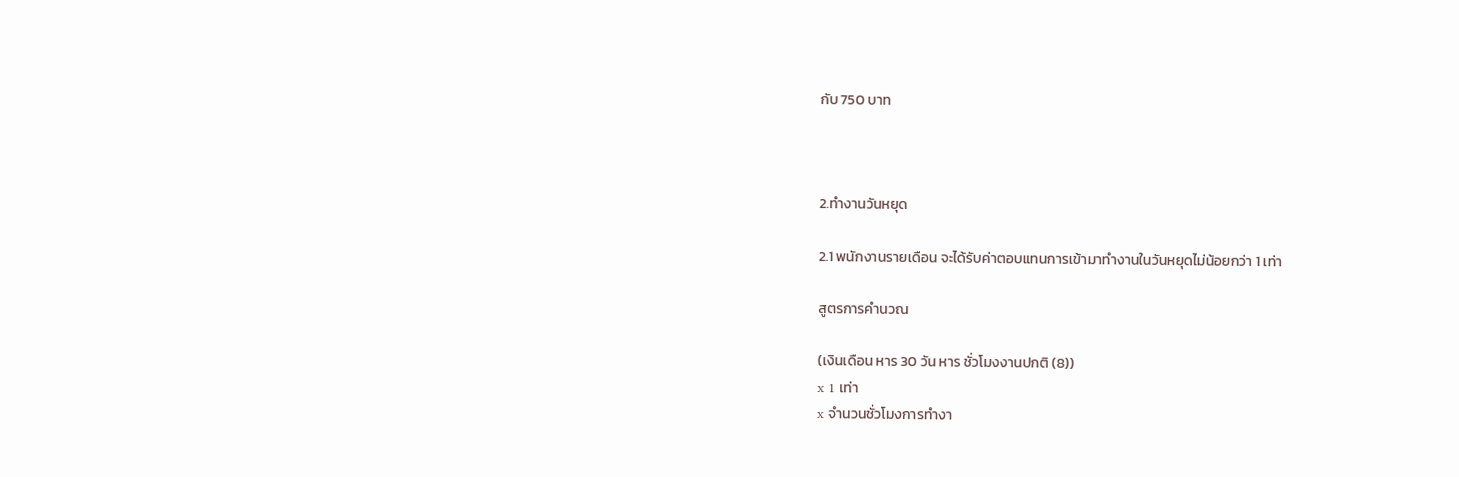กับ 750 บาท



2.ทำงานวันหยุด

2.1 พนักงานรายเดือน จะได้รับค่าตอบแทนการเข้ามาทำงานในวันหยุดไม่น้อยกว่า 1 เท่า

สูตรการคำนวณ

(เงินเดือน หาร 30 วัน หาร ชั่วโมงงานปกติ (8))
x 1 เท่า
x จำนวนชั่วโมงการทำงา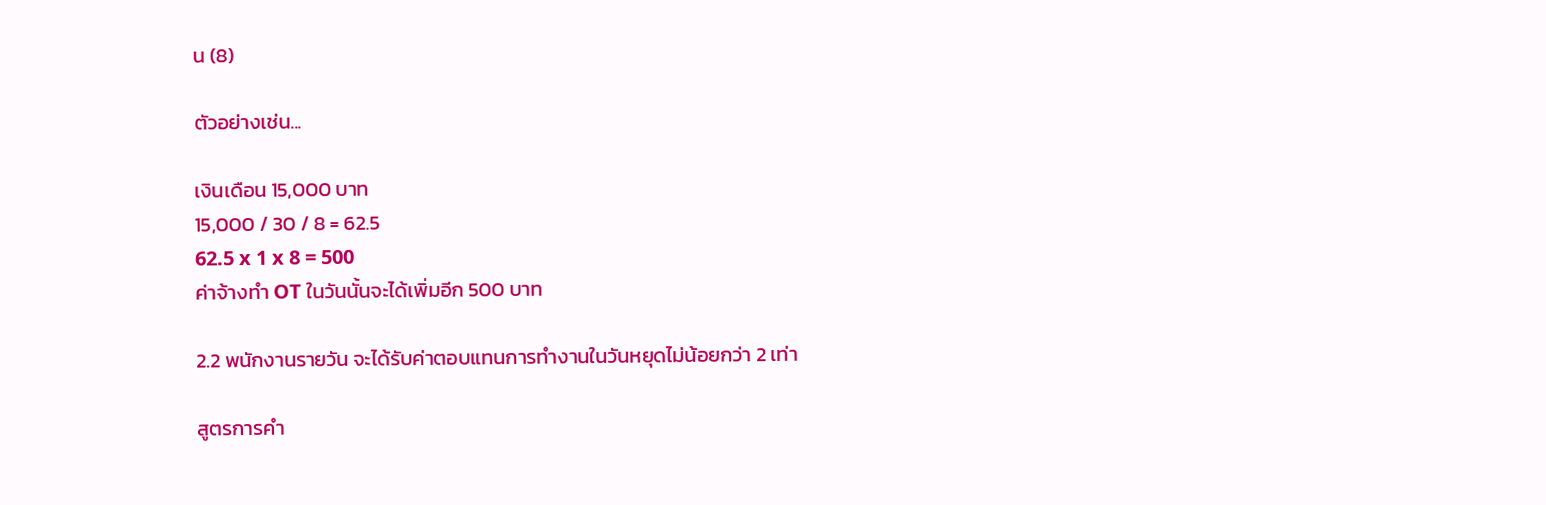น (8)

ตัวอย่างเช่น...

เงินเดือน 15,000 บาท
15,000 / 30 / 8 = 62.5
62.5 x 1 x 8 = 500
ค่าจ้างทำ OT ในวันนั้นจะได้เพิ่มอีก 500 บาท

2.2 พนักงานรายวัน จะได้รับค่าตอบแทนการทำงานในวันหยุดไม่น้อยกว่า 2 เท่า

สูตรการคำ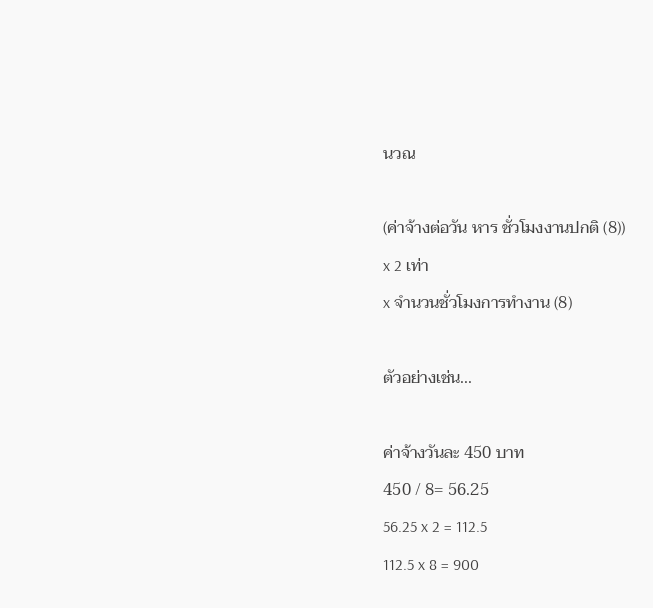นวณ

(ค่าจ้างต่อวัน หาร ชั่วโมงงานปกติ (8))
x 2 เท่า
x จำนวนชั่วโมงการทำงาน (8)

ตัวอย่างเช่น...

ค่าจ้างวันละ 450 บาท
450 / 8= 56.25
56.25 x 2 = 112.5
112.5 x 8 = 900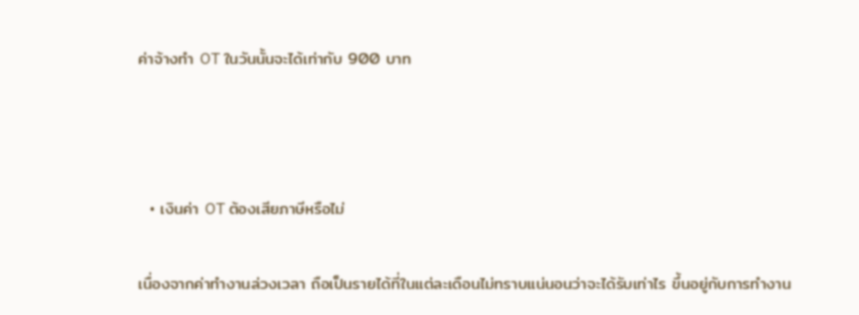ค่าจ้างทำ OT ในวันนั้นจะได้เท่ากับ 900 บาท



  • เงินค่า OT ต้องเสียภาษีหรือไม่

เนื่องจากค่าทำงานล่วงเวลา ถือเป็นรายได้ที่ในแต่ละเดือนไม่ทราบแน่นอนว่าจะได้รับเท่าไร ขึ้นอยู่กับการทำงาน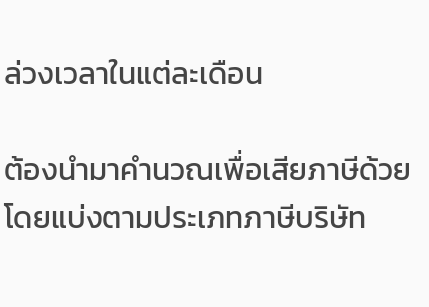ล่วงเวลาในแต่ละเดือน

ต้องนำมาคำนวณเพื่อเสียภาษีด้วย โดยแบ่งตามประเภทภาษีบริษัท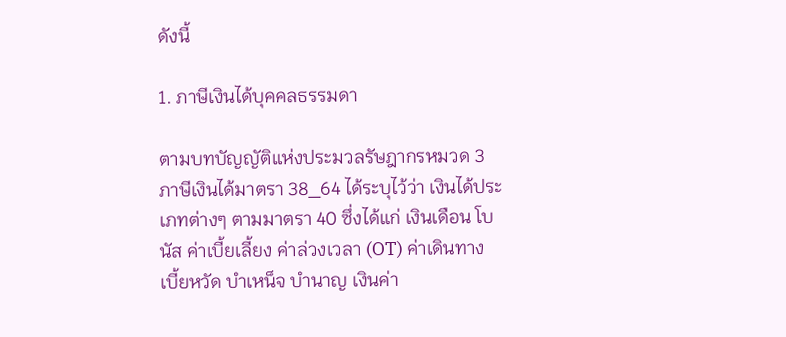ดังนี้

1. ภาษีเงินได้บุคคลธรรมดา

ตามบทบัญญัติแห่งประมวลรัษฎากรหมวด 3 ภาษีเงินได้มาตรา 38_64 ได้ระบุไว้ว่า เงินได้ประเภทต่างๆ ตามมาตรา 40 ซึ่งได้แก่ เงินเดือน โบนัส ค่าเบี้ยเลี้ยง ค่าล่วงเวลา (OT) ค่าเดินทาง เบี้ยหวัด บำเหน็จ บำนาญ เงินค่า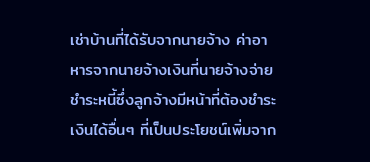เช่าบ้านที่ได้รับจากนายจ้าง ค่าอาหารจากนายจ้างเงินที่นายจ้างจ่ายชำระหนี้ซึ่งลูกจ้างมีหน้าที่ต้องชำระเงินได้อื่นๆ ที่เป็นประโยชน์เพิ่มจาก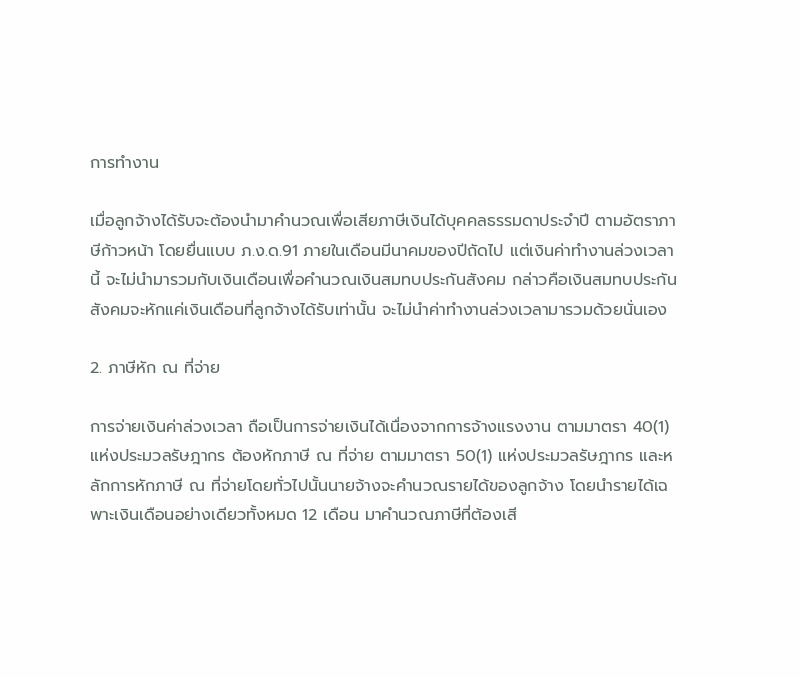การทำงาน

เมื่อลูกจ้างได้รับจะต้องนำมาคำนวณเพื่อเสียภาษีเงินได้บุคคลธรรมดาประจำปี ตามอัตราภาษีก้าวหน้า โดยยื่นแบบ ภ.ง.ด.91 ภายในเดือนมีนาคมของปีถัดไป แต่เงินค่าทำงานล่วงเวลานี้ จะไม่นำมารวมกับเงินเดือนเพื่อคำนวณเงินสมทบประกันสังคม กล่าวคือเงินสมทบประกันสังคมจะหักแค่เงินเดือนที่ลูกจ้างได้รับเท่านั้น จะไม่นำค่าทำงานล่วงเวลามารวมด้วยนั่นเอง

2. ภาษีหัก ณ ที่จ่าย

การจ่ายเงินค่าล่วงเวลา ถือเป็นการจ่ายเงินได้เนื่องจากการจ้างแรงงาน ตามมาตรา 40(1) แห่งประมวลรัษฎากร ต้องหักภาษี ณ ที่จ่าย ตามมาตรา 50(1) แห่งประมวลรัษฎากร และหลักการหักภาษี ณ ที่จ่ายโดยทั่วไปนั้นนายจ้างจะคำนวณรายได้ของลูกจ้าง โดยนำรายได้เฉพาะเงินเดือนอย่างเดียวทั้งหมด 12 เดือน มาคำนวณภาษีที่ต้องเสี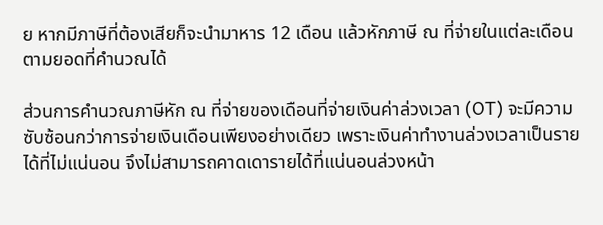ย หากมีภาษีที่ต้องเสียก็จะนำมาหาร 12 เดือน แล้วหักภาษี ณ ที่จ่ายในแต่ละเดือนตามยอดที่คำนวณได้

ส่วนการคำนวณภาษีหัก ณ ที่จ่ายของเดือนที่จ่ายเงินค่าล่วงเวลา (OT) จะมีความซับซ้อนกว่าการจ่ายเงินเดือนเพียงอย่างเดียว เพราะเงินค่าทำงานล่วงเวลาเป็นรายได้ที่ไม่แน่นอน จึงไม่สามารถคาดเดารายได้ที่แน่นอนล่วงหน้า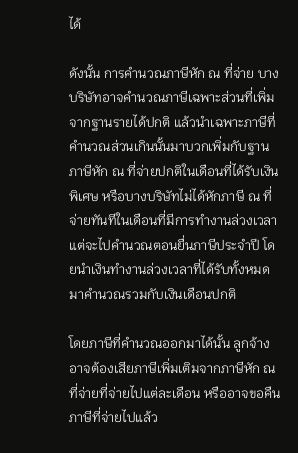ได้

ดังนั้น การคำนวณภาษีหัก ณ ที่จ่าย บางบริษัทอาจคำนวณภาษีเฉพาะส่วนที่เพิ่มจากฐานรายได้ปกติ แล้วนำเฉพาะภาษีที่คำนวณส่วนเกินนั้นมาบวกเพิ่มกับฐานภาษีหัก ณ ที่จ่ายปกติในเดือนที่ได้รับเงินพิเศษ หรือบางบริษัทไม่ได้หักภาษี ณ ที่จ่ายทันทีในเดือนที่มีการทำงานล่วงเวลา แต่จะไปคำนวณตอนยื่นภาษีประจำปี โดยนำเงินทำงานล่วงเวลาที่ได้รับทั้งหมด มาคำนวณรวมกับเงินเดือนปกติ

โดยภาษีที่คำนวณออกมาได้นั้น ลูกจ้างอาจต้องเสียภาษีเพิ่มเติมจากภาษีหัก ณ ที่จ่ายที่จ่ายไปแต่ละเดือน หรืออาจขอคืนภาษีที่จ่ายไปแล้ว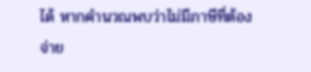ได้ หากคำนวณพบว่าไม่มีภาษีที่ต้องจ่าย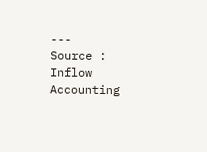---
Source : Inflow Accounting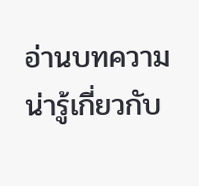อ่านบทความน่ารู้เกี่ยวกับ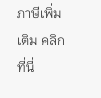ภาษีเพิ่มเติม คลิกที่นี่